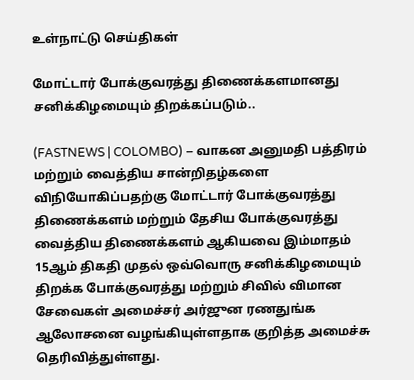உள்நாட்டு செய்திகள்

மோட்டார் போக்குவரத்து திணைக்களமானது சனிக்கிழமையும் திறக்கப்படும்..

(FASTNEWS | COLOMBO) – வாகன அனுமதி பத்திரம் மற்றும் வைத்திய சான்றிதழ்களை விநியோகிப்பதற்கு மோட்டார் போக்குவரத்து திணைக்களம் மற்றும் தேசிய போக்குவரத்து வைத்திய திணைக்களம் ஆகியவை இம்மாதம் 15ஆம் திகதி முதல் ஒவ்வொரு சனிக்கிழமையும் திறக்க போக்குவரத்து மற்றும் சிவில் விமான சேவைகள் அமைச்சர் அர்ஜுன ரணதுங்க ஆலோசனை வழங்கியுள்ளதாக குறித்த அமைச்சு தெரிவித்துள்ளது.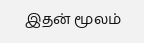இதன் மூலம்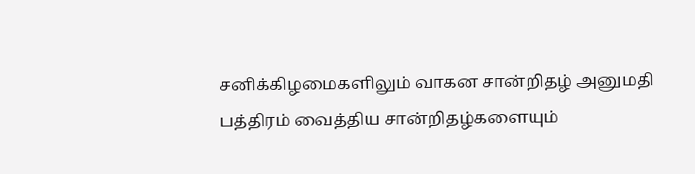சனிக்கிழமைகளிலும் வாகன சான்றிதழ் அனுமதி பத்திரம் வைத்திய சான்றிதழ்களையும்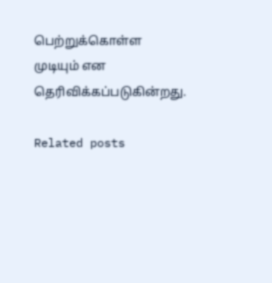பெற்றுக்கொள்ள முடியும் என தெரிவிக்கப்படுகின்றது.

Related posts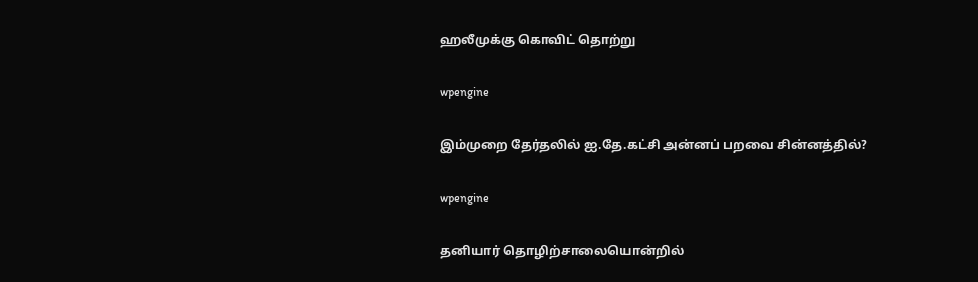ஹலீமுக்கு கொவிட் தொற்று

wpengine

இம்முறை தேர்தலில் ஐ.தே.கட்சி அன்னப் பறவை சின்னத்தில்?

wpengine

தனியார் தொழிற்சாலையொன்றில்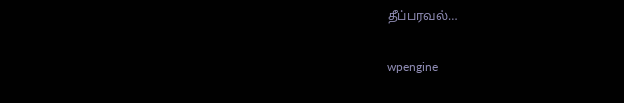தீப்பரவல்…

wpengine